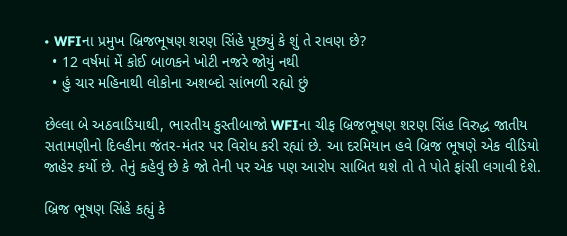• WFIના પ્રમુખ બ્રિજભૂષણ શરણ સિંહે પૂછ્યું કે શું તે રાવણ છે?
  • 12 વર્ષમાં મેં કોઈ બાળકને ખોટી નજરે જોયું નથી
  • હું ચાર મહિનાથી લોકોના અશબ્દો સાંભળી રહ્યો છું

છેલ્લા બે અઠવાડિયાથી, ભારતીય કુસ્તીબાજો WFIના ચીફ બ્રિજભૂષણ શરણ સિંહ વિરુદ્ધ જાતીય સતામણીનો દિલ્હીના જંતર-મંતર પર વિરોધ કરી રહ્યાં છે. આ દરમિયાન હવે બ્રિજ ભૂષણે એક વીડિયો જાહેર કર્યો છે. તેનું કહેવું છે કે જો તેની પર એક પણ આરોપ સાબિત થશે તો તે પોતે ફાંસી લગાવી દેશે.

બ્રિજ ભૂષણ સિંહે કહ્યું કે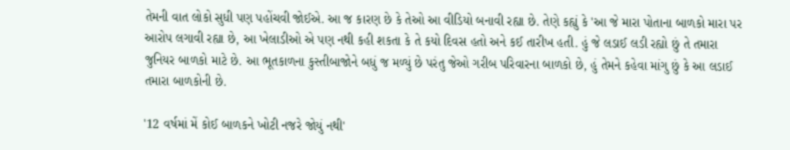તેમની વાત લોકો સુધી પણ પહોંચવી જોઈએ. આ જ કારણ છે કે તેઓ આ વીડિયો બનાવી રહ્યા છે. તેણે કહ્યું કે 'આ જે મારા પોતાના બાળકો મારા પર આરોપ લગાવી રહ્યા છે, આ ખેલાડીઓ એ પણ નથી કહી શકતા કે તે કયો દિવસ હતો અને કઈ તારીખ હતી. હું જે લડાઈ લડી રહ્યો છું તે તમારા જુનિયર બાળકો માટે છે. આ ભૂતકાળના કુસ્તીબાજોને બધું જ મળ્યું છે પરંતુ જેઓ ગરીબ પરિવારના બાળકો છે, હું તેમને કહેવા માંગુ છું કે આ લડાઈ તમારા બાળકોની છે.

'12 વર્ષમાં મેં કોઈ બાળકને ખોટી નજરે જોયું નથી'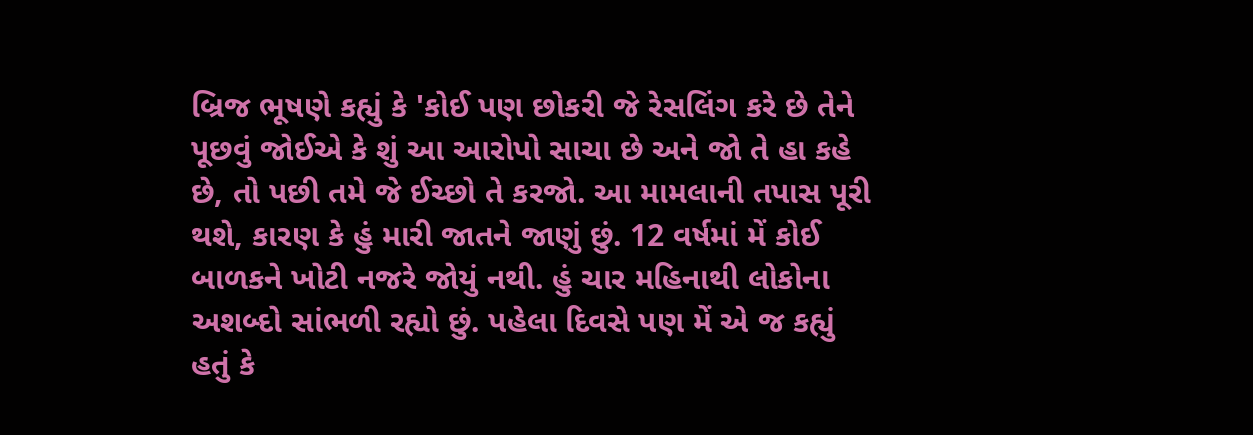બ્રિજ ભૂષણે કહ્યું કે 'કોઈ પણ છોકરી જે રેસલિંગ કરે છે તેને પૂછવું જોઈએ કે શું આ આરોપો સાચા છે અને જો તે હા કહે છે, તો પછી તમે જે ઈચ્છો તે કરજો. આ મામલાની તપાસ પૂરી થશે, કારણ કે હું મારી જાતને જાણું છું. 12 વર્ષમાં મેં કોઈ બાળકને ખોટી નજરે જોયું નથી. હું ચાર મહિનાથી લોકોના અશબ્દો સાંભળી રહ્યો છું. પહેલા દિવસે પણ મેં એ જ કહ્યું હતું કે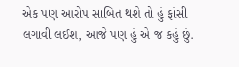એક પણ આરોપ સાબિત થશે તો હું ફાંસી લગાવી લઈશ, આજે પણ હું એ જ કહું છું.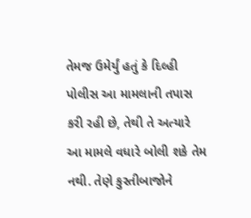તેમજ ઉમેર્યું હતું કે દિલ્હી પોલીસ આ મામલાની તપાસ કરી રહી છે, તેથી તે અત્યારે આ મામલે વધારે બોલી શકે તેમ નથી. તેણે કુસ્તીબાજોને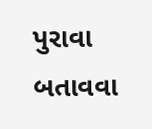પુરાવા બતાવવા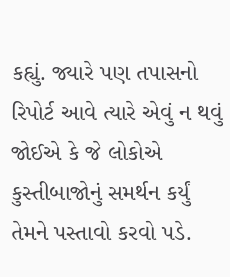કહ્યું. જ્યારે પણ તપાસનો રિપોર્ટ આવે ત્યારે એવું ન થવું જોઈએ કે જે લોકોએ કુસ્તીબાજોનું સમર્થન કર્યું તેમને પસ્તાવો કરવો પડે.